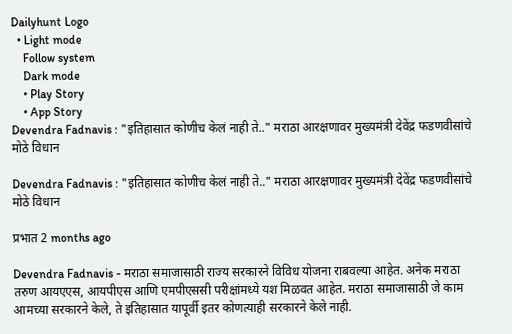Dailyhunt Logo
  • Light mode
    Follow system
    Dark mode
    • Play Story
    • App Story
Devendra Fadnavis : "इतिहासात कोणीच केलं नाही ते.." मराठा आरक्षणावर मुख्यमंत्री देवेंद्र फडणवीसांचे मोठे विधान

Devendra Fadnavis : "इतिहासात कोणीच केलं नाही ते.." मराठा आरक्षणावर मुख्यमंत्री देवेंद्र फडणवीसांचे मोठे विधान

प्रभात 2 months ago

Devendra Fadnavis - मराठा समाजासाठी राज्य सरकारने विविध योजना राबवल्या आहेत. अनेक मराठा तरुण आयएएस, आयपीएस आणि एमपीएससी परीक्षांमध्ये यश मिळवत आहेत. मराठा समाजासाठी जे काम आमच्या सरकारने केले, ते इतिहासात यापूर्वी इतर कोणत्याही सरकारने केले नाही.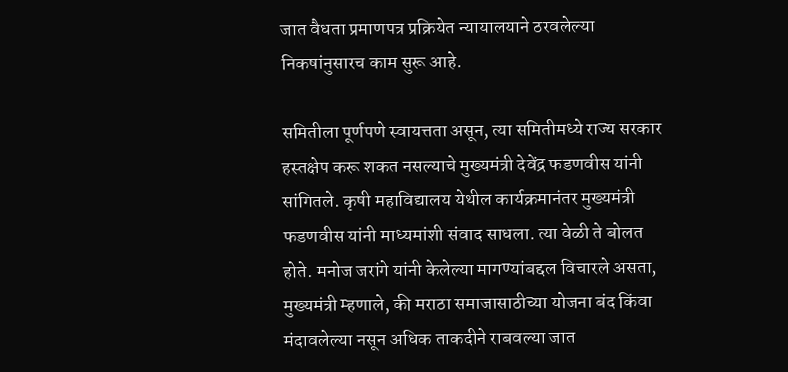जात वैधता प्रमाणपत्र प्रक्रियेत न्यायालयाने ठरवलेल्या निकषांनुसारच काम सुरू आहे.

समितीला पूर्णपणे स्वायत्तता असून, त्या समितीमध्ये राज्य सरकार हस्तक्षेप करू शकत नसल्याचे मुख्यमंत्री देवेंद्र फडणवीस यांनी सांगितले. कृषी महाविद्यालय येथील कार्यक्रमानंतर मुख्यमंत्री फडणवीस यांनी माध्यमांशी संवाद साधला. त्या वेळी ते बोलत होते. मनोज जरांगे यांनी केलेल्या मागण्यांबद्दल विचारले असता, मुख्यमंत्री म्हणाले, की मराठा समाजासाठीच्या योजना बंद किंवा मंदावलेल्या नसून अधिक ताकदीने राबवल्या जात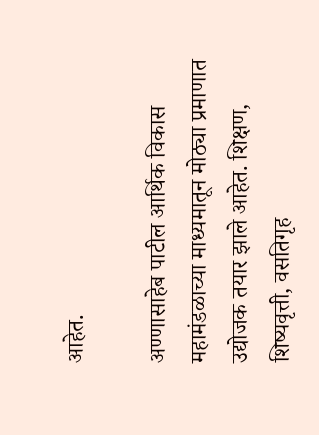आहेत.

अण्णासाहेब पाटील आर्थिक विकास महामंडळाच्या माध्यमातून मोठ्या प्रमाणात उद्योजक तयार झाले आहेत. शिक्षण, शिष्यवृत्ती, वसतिगृह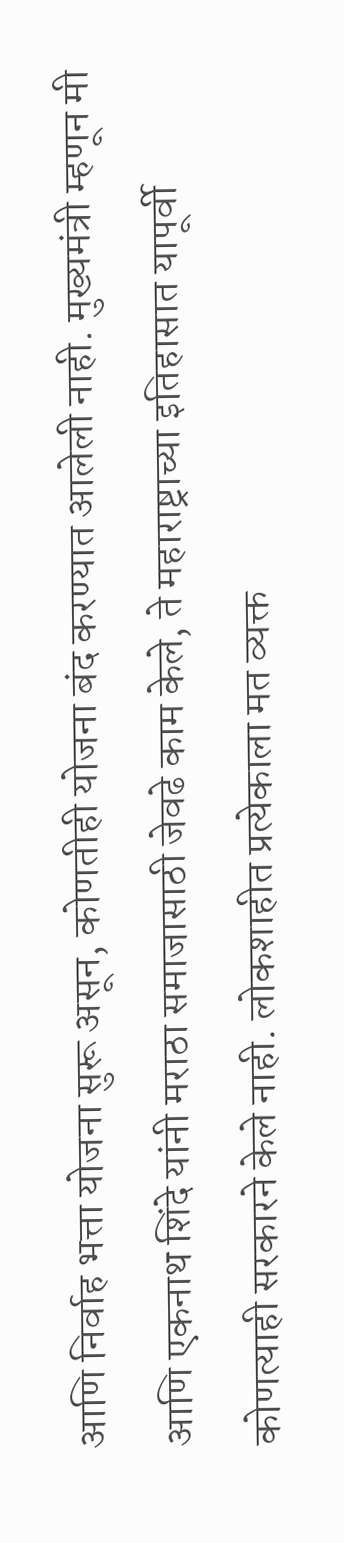आणि निर्वाह भत्ता योजना सुरू असून, कोणतीही योजना बंद करण्यात आलेली नाही. मुख्यमंत्री म्हणून मी आणि एकनाथ शिंदे यांनी मराठा समाजासाठी जेवढे काम केले, ते महाराष्ट्राच्या इतिहासात यापूर्वी कोणत्याही सरकारने केले नाही. लोकशाहीत प्रत्येकाला मत व्यक्त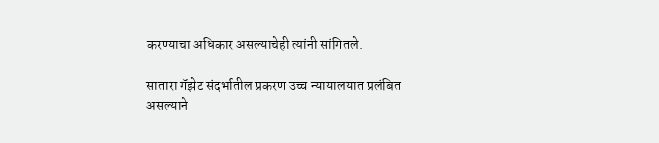करण्याचा अधिकार असल्याचेही त्यांनी सांगितले.

सातारा गॅझेट संदर्भातील प्रकरण उच्च न्यायालयात प्रलंबित असल्याने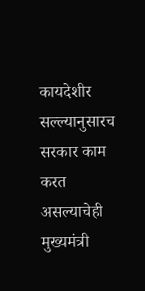कायदेशीर सल्ल्यानुसारच सरकार काम करत असल्याचेही मुख्यमंत्री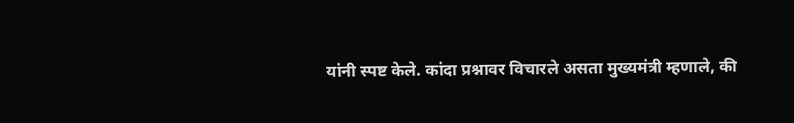यांनी स्पष्ट केले. कांदा प्रश्नावर विचारले असता मुख्यमंत्री म्हणाले, की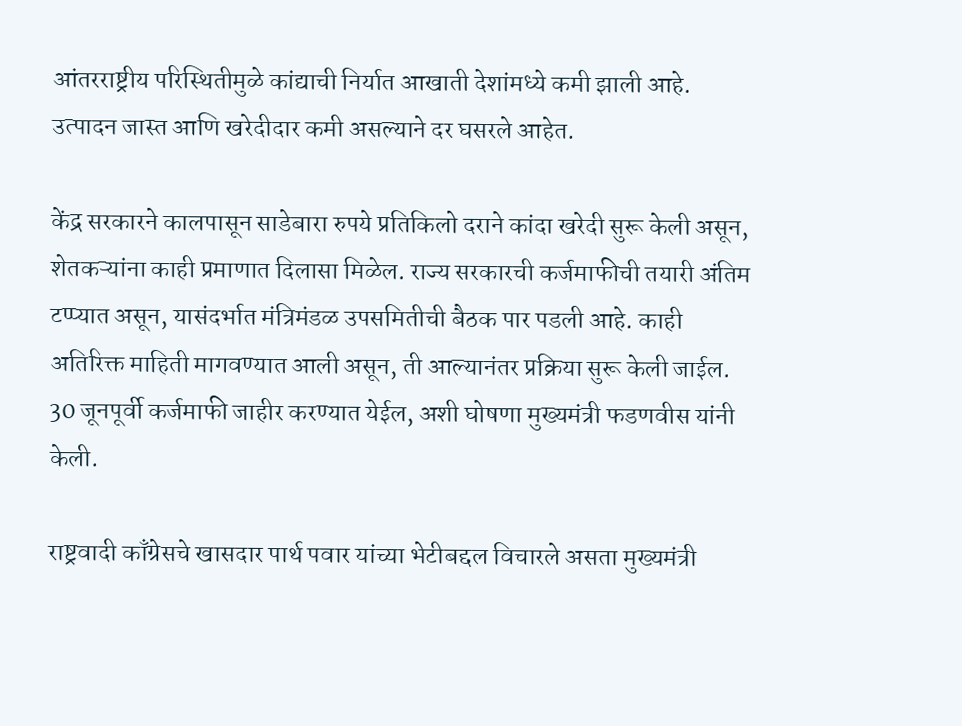आंतरराष्ट्रीय परिस्थितीमुळे कांद्याची निर्यात आखाती देशांमध्ये कमी झाली आहे. उत्पादन जास्त आणि खरेदीदार कमी असल्याने दर घसरले आहेत.

केंद्र सरकारने कालपासून साडेबारा रुपये प्रतिकिलो दराने कांदा खरेदी सुरू केली असून, शेतकऱ्यांना काही प्रमाणात दिलासा मिळेल. राज्य सरकारची कर्जमाफीची तयारी अंतिम टप्प्यात असून, यासंदर्भात मंत्रिमंडळ उपसमितीची बैठक पार पडली आहे. काही अतिरिक्त माहिती मागवण्यात आली असून, ती आल्यानंतर प्रक्रिया सुरू केली जाईल. 30 जूनपूर्वी कर्जमाफी जाहीर करण्यात येईल, अशी घोषणा मुख्यमंत्री फडणवीस यांनी केली.

राष्ट्रवादी काँग्रेसचे खासदार पार्थ पवार यांच्या भेटीबद्दल विचारले असता मुख्यमंत्री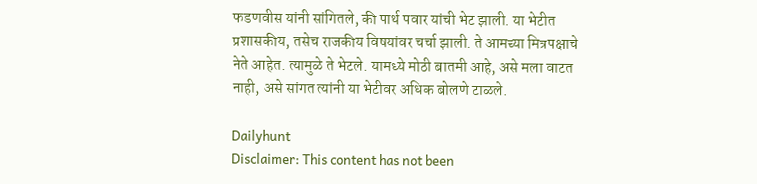फडणवीस यांनी सांगितले, की पार्थ पवार यांची भेट झाली. या भेटीत प्रशासकीय, तसेच राजकीय विषयांवर चर्चा झाली. ते आमच्या मित्रपक्षाचे नेते आहेत. त्यामुळे ते भेटले. यामध्ये मोठी बातमी आहे, असे मला वाटत नाही, असे सांगत त्यांनी या भेटीवर अधिक बोलणे टाळले.

Dailyhunt
Disclaimer: This content has not been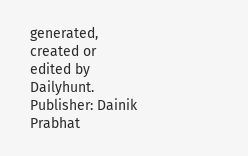generated, created or edited by Dailyhunt. Publisher: Dainik Prabhat